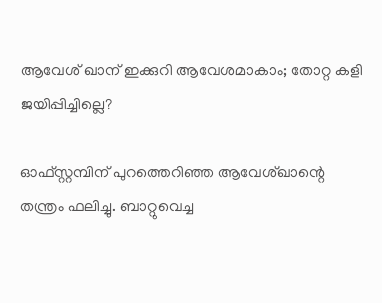ആവേശ് ഖാന് ഇക്കുറി ആവേശമാകാം; തോറ്റ കളി ജയിപ്പിച്ചില്ലെ?

ഓഫ്സ്റ്റമ്പിന് പുറത്തെറിഞ്ഞ ആവേശ്ഖാന്റെ തന്ത്രം ഫലിച്ചു. ബാറ്റുവെച്ച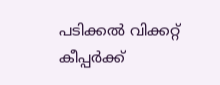പടിക്കൽ വിക്കറ്റ് കീപ്പർക്ക്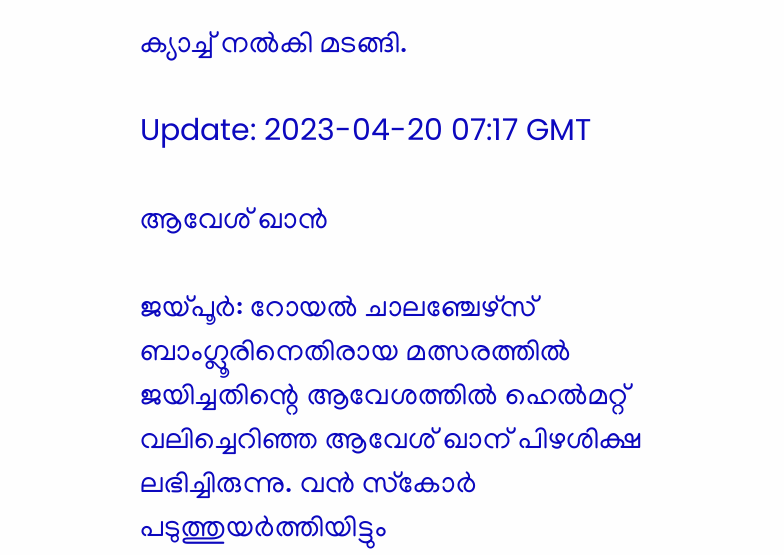ക്യാച്ച് നൽകി മടങ്ങി.

Update: 2023-04-20 07:17 GMT

ആവേശ് ഖാന്‍

ജയ്പൂർ: റോയൽ ചാലഞ്ചേഴ്‌സ് ബാംഗ്ലൂരിനെതിരായ മത്സരത്തിൽ ജയിച്ചതിന്റെ ആവേശത്തിൽ ഹെൽമറ്റ് വലിച്ചെറിഞ്ഞ ആവേശ് ഖാന് പിഴശിക്ഷ ലഭിച്ചിരുന്നു. വൻ സ്‌കോർ പടുത്തുയർത്തിയിട്ടും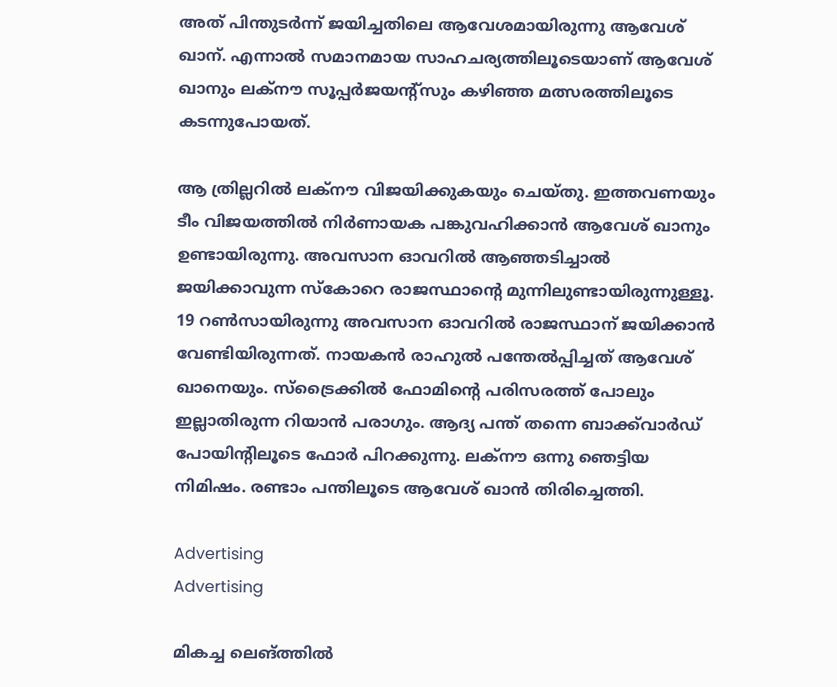അത് പിന്തുടർന്ന് ജയിച്ചതിലെ ആവേശമായിരുന്നു ആവേശ് ഖാന്. എന്നാൽ സമാനമായ സാഹചര്യത്തിലൂടെയാണ് ആവേശ് ഖാനും ലക്‌നൗ സൂപ്പർജയന്റ്‌സും കഴിഞ്ഞ മത്സരത്തിലൂടെ കടന്നുപോയത്.

ആ ത്രില്ലറിൽ ലക്‌നൗ വിജയിക്കുകയും ചെയ്തു. ഇത്തവണയും ടീം വിജയത്തിൽ നിർണായക പങ്കുവഹിക്കാൻ ആവേശ് ഖാനും ഉണ്ടായിരുന്നു. അവസാന ഓവറിൽ ആഞ്ഞടിച്ചാൽ ജയിക്കാവുന്ന സ്‌കോറെ രാജസ്ഥാന്റെ മുന്നിലുണ്ടായിരുന്നുള്ളൂ. 19 റൺസായിരുന്നു അവസാന ഓവറിൽ രാജസ്ഥാന് ജയിക്കാൻ വേണ്ടിയിരുന്നത്. നായകന്‍ രാഹുല്‍ പന്തേല്‍പ്പിച്ചത് ആവേശ് ഖാനെയും. സ്‌ട്രൈക്കിൽ ഫോമിന്റെ പരിസരത്ത് പോലും ഇല്ലാതിരുന്ന റിയാൻ പരാഗും. ആദ്യ പന്ത് തന്നെ ബാക്ക്‌വാർഡ് പോയിന്റിലൂടെ ഫോർ പിറക്കുന്നു. ലക്‌നൗ ഒന്നു ഞെട്ടിയ നിമിഷം. രണ്ടാം പന്തിലൂടെ ആവേശ് ഖാൻ തിരിച്ചെത്തി.

Advertising
Advertising

മികച്ച ലെങ്ത്തില്‍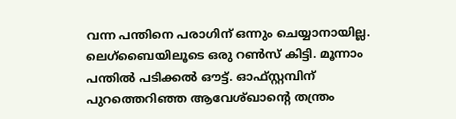വന്ന പന്തിനെ പരാഗിന് ഒന്നും ചെയ്യാനായില്ല. ലെഗ്‌ബൈയിലൂടെ ഒരു റൺസ് കിട്ടി. മൂന്നാം പന്തിൽ പടിക്കൽ ഔട്ട്. ഓഫ്സ്റ്റമ്പിന് പുറത്തെറിഞ്ഞ ആവേശ്ഖാന്റെ തന്ത്രം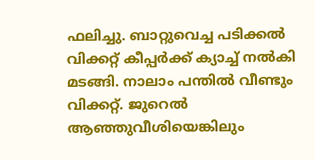ഫലിച്ചു. ബാറ്റുവെച്ച പടിക്കൽ വിക്കറ്റ് കീപ്പർക്ക് ക്യാച്ച് നൽകി മടങ്ങി. നാലാം പന്തിൽ വീണ്ടും വിക്കറ്റ്. ജുറെൽ ആഞ്ഞുവീശിയെങ്കിലും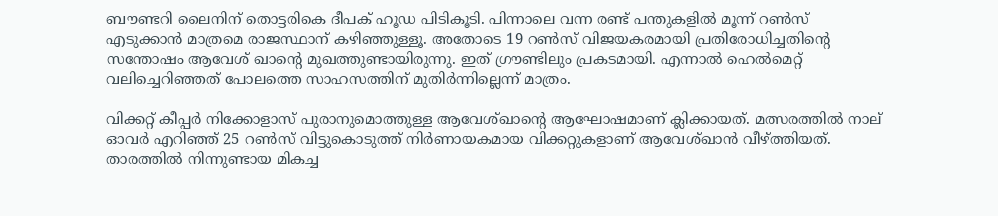ബൗണ്ടറി ലൈനിന് തൊട്ടരികെ ദീപക് ഹൂഡ പിടികൂടി. പിന്നാലെ വന്ന രണ്ട് പന്തുകളിൽ മൂന്ന് റൺസ് എടുക്കാൻ മാത്രമെ രാജസ്ഥാന് കഴിഞ്ഞുള്ളൂ. അതോടെ 19 റൺസ് വിജയകരമായി പ്രതിരോധിച്ചതിന്റെ സന്തോഷം ആവേശ് ഖാന്റെ മുഖത്തുണ്ടായിരുന്നു. ഇത് ഗ്രൗണ്ടിലും പ്രകടമായി. എന്നാൽ ഹെൽമെറ്റ് വലിച്ചെറിഞ്ഞത് പോലത്തെ സാഹസത്തിന് മുതിർന്നില്ലെന്ന് മാത്രം.

വിക്കറ്റ് കീപ്പർ നിക്കോളാസ് പുരാനുമൊത്തുള്ള ആവേശ്ഖാന്റെ ആഘോഷമാണ് ക്ലിക്കായത്. മത്സരത്തിൽ നാല് ഓവർ എറിഞ്ഞ് 25 റൺസ് വിട്ടുകൊടുത്ത് നിർണായകമായ വിക്കറ്റുകളാണ് ആവേശ്ഖാൻ വീഴ്ത്തിയത്. താരത്തിൽ നിന്നുണ്ടായ മികച്ച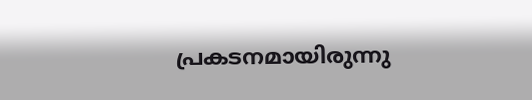പ്രകടനമായിരുന്നു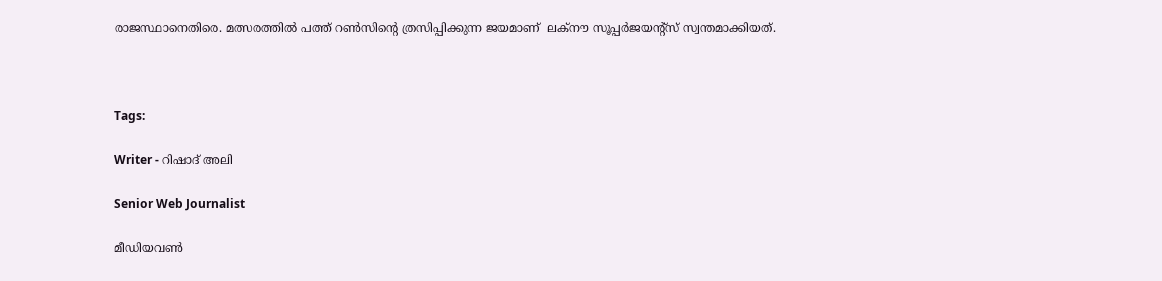രാജസ്ഥാനെതിരെ. മത്സരത്തിൽ പത്ത് റൺസിന്റെ ത്രസിപ്പിക്കുന്ന ജയമാണ്  ലക്‌നൗ സൂപ്പർജയന്റ്‌സ് സ്വന്തമാക്കിയത്.



Tags:

Writer - റിഷാദ് അലി

Senior Web Journalist

മീഡിയവൺ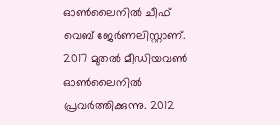ഓൺലൈനിൽ ചീഫ് വെബ് ജേർണലിസ്റ്റാണ്. 2017 മുതൽ മീഡിയവൺ ഓൺലൈനിൽ പ്രവർത്തിക്കുന്നു. 2012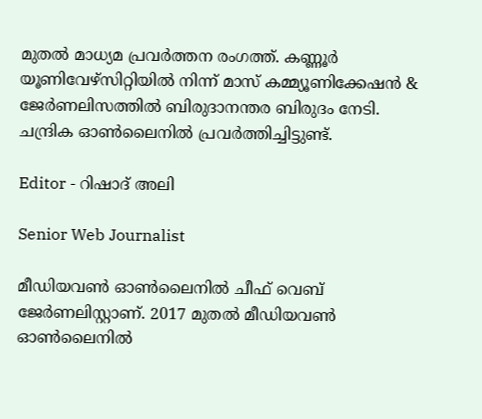മുതൽ മാധ്യമ പ്രവർത്തന രംഗത്ത്. കണ്ണൂര്‍ യൂണിവേഴ്‌സിറ്റിയിൽ നിന്ന് മാസ് കമ്മ്യൂണിക്കേഷന്‍ & ജേര്‍ണലിസത്തില്‍ ബിരുദാനന്തര ബിരുദം നേടി. ചന്ദ്രിക ഓണ്‍ലൈനില്‍ പ്രവര്‍ത്തിച്ചിട്ടുണ്ട്.

Editor - റിഷാദ് അലി

Senior Web Journalist

മീഡിയവൺ ഓൺലൈനിൽ ചീഫ് വെബ് ജേർണലിസ്റ്റാണ്. 2017 മുതൽ മീഡിയവൺ ഓൺലൈനിൽ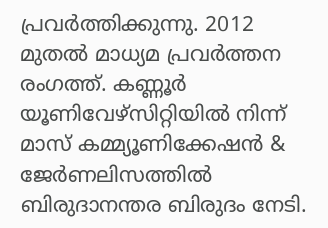പ്രവർത്തിക്കുന്നു. 2012 മുതൽ മാധ്യമ പ്രവർത്തന രംഗത്ത്. കണ്ണൂര്‍ യൂണിവേഴ്‌സിറ്റിയിൽ നിന്ന് മാസ് കമ്മ്യൂണിക്കേഷന്‍ & ജേര്‍ണലിസത്തില്‍ ബിരുദാനന്തര ബിരുദം നേടി.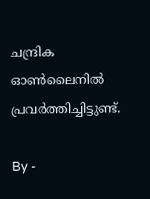ചന്ദ്രിക ഓണ്‍ലൈനില്‍ പ്രവര്‍ത്തിച്ചിട്ടുണ്ട്.

By -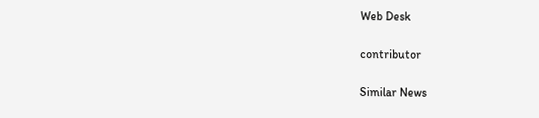Web Desk

contributor

Similar News